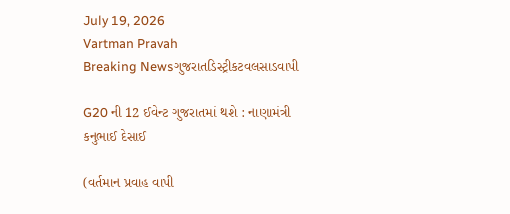July 19, 2026
Vartman Pravah
Breaking Newsગુજરાતડિસ્ટ્રીકટવલસાડવાપી

G20 ની 12 ઈવેન્‍ટ ગુજરાતમાં થશે : નાણામંત્રી કનુભાઈ દેસાઈ

(વર્તમાન પ્રવાહ વાપી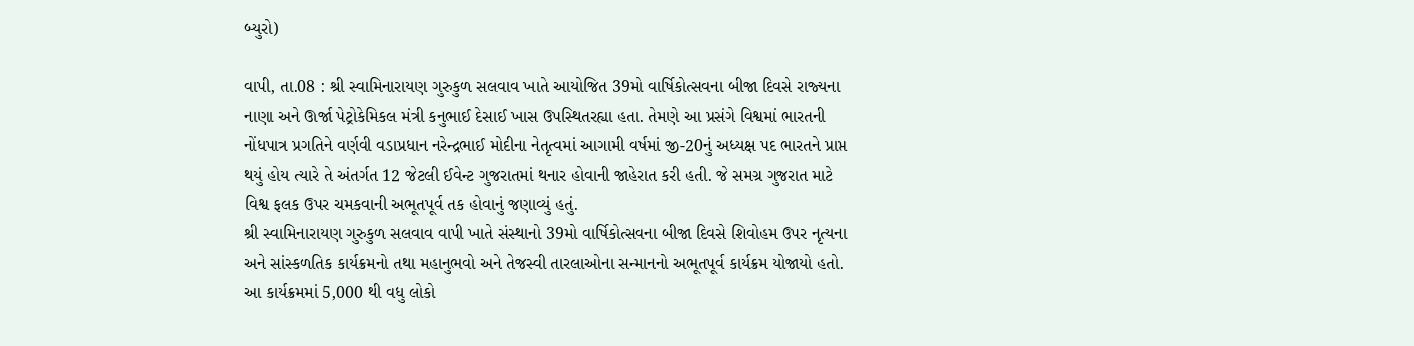બ્‍યુરો)

વાપી, તા.08 : શ્રી સ્‍વામિનારાયણ ગુરુકુળ સલવાવ ખાતે આયોજિત 39મો વાર્ષિકોત્‍સવના બીજા દિવસે રાજ્‍યના નાણા અને ઊર્જા પેટ્રોકેમિકલ મંત્રી કનુભાઈ દેસાઈ ખાસ ઉપસ્‍થિતરહ્યા હતા. તેમણે આ પ્રસંગે વિશ્વમાં ભારતની નોંધપાત્ર પ્રગતિને વર્ણવી વડાપ્રધાન નરેન્‍દ્રભાઈ મોદીના નેતૃત્‍વમાં આગામી વર્ષમાં જી-20નું અધ્‍યક્ષ પદ ભારતને પ્રાપ્ત થયું હોય ત્‍યારે તે અંતર્ગત 12 જેટલી ઈવેન્‍ટ ગુજરાતમાં થનાર હોવાની જાહેરાત કરી હતી. જે સમગ્ર ગુજરાત માટે વિશ્વ ફલક ઉપર ચમકવાની અભૂતપૂર્વ તક હોવાનું જણાવ્‍યું હતું.
શ્રી સ્‍વામિનારાયણ ગુરુકુળ સલવાવ વાપી ખાતે સંસ્‍થાનો 39મો વાર્ષિકોત્‍સવના બીજા દિવસે શિવોહમ ઉપર નૃત્‍યના અને સાંસ્‍કળતિક કાર્યક્રમનો તથા મહાનુભવો અને તેજસ્‍વી તારલાઓના સન્‍માનનો અભૂતપૂર્વ કાર્યક્રમ યોજાયો હતો. આ કાર્યક્રમમાં 5,000 થી વધુ લોકો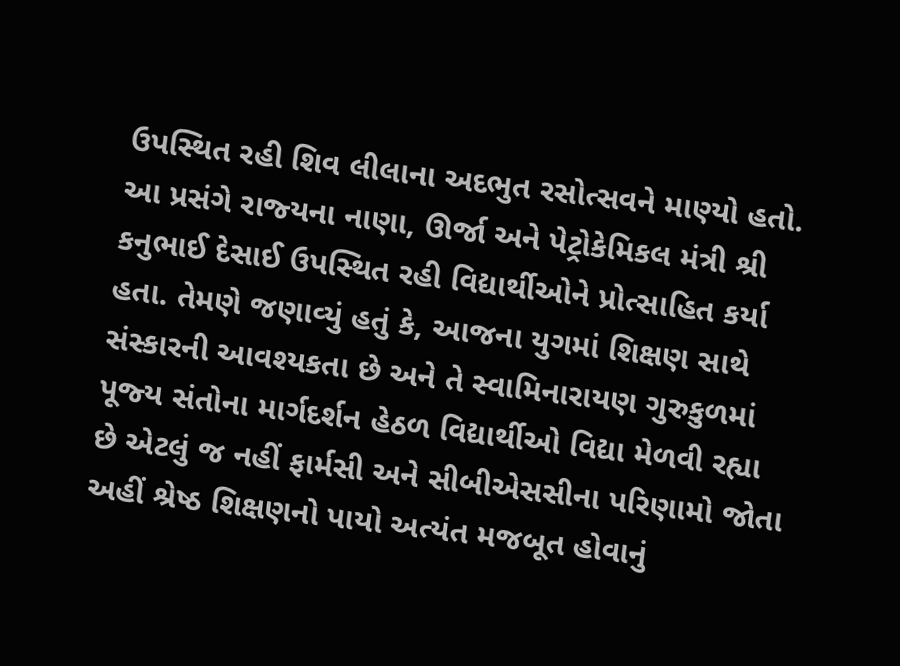ઉપસ્‍થિત રહી શિવ લીલાના અદભુત રસોત્‍સવને માણ્‍યો હતો.
આ પ્રસંગે રાજ્‍યના નાણા, ઊર્જા અને પેટ્રોકેમિકલ મંત્રી શ્રી કનુભાઈ દેસાઈ ઉપસ્‍થિત રહી વિદ્યાર્થીઓને પ્રોત્‍સાહિત કર્યા હતા. તેમણે જણાવ્‍યું હતું કે, આજના યુગમાં શિક્ષણ સાથે સંસ્‍કારની આવશ્‍યકતા છે અને તે સ્‍વામિનારાયણ ગુરુકુળમાં પૂજ્‍ય સંતોના માર્ગદર્શન હેઠળ વિદ્યાર્થીઓ વિદ્યા મેળવી રહ્યા છે એટલું જ નહીં ફાર્મસી અને સીબીએસસીના પરિણામો જોતા અહીં શ્રેષ્ઠ શિક્ષણનો પાયો અત્‍યંત મજબૂત હોવાનું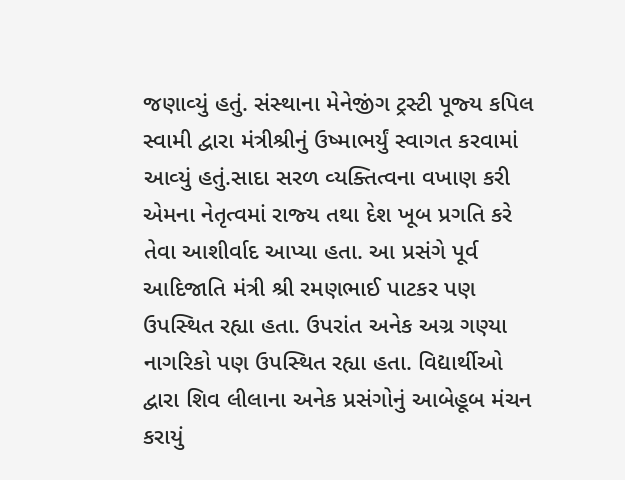જણાવ્‍યું હતું. સંસ્‍થાના મેનેજીંગ ટ્રસ્‍ટી પૂજ્‍ય કપિલ સ્‍વામી દ્વારા મંત્રીશ્રીનું ઉષ્‍માભર્યું સ્‍વાગત કરવામાં આવ્‍યું હતું.સાદા સરળ વ્‍યક્‍તિત્‍વના વખાણ કરી એમના નેતૃત્‍વમાં રાજ્‍ય તથા દેશ ખૂબ પ્રગતિ કરે તેવા આશીર્વાદ આપ્‍યા હતા. આ પ્રસંગે પૂર્વ આદિજાતિ મંત્રી શ્રી રમણભાઈ પાટકર પણ ઉપસ્‍થિત રહ્યા હતા. ઉપરાંત અનેક અગ્ર ગણ્‍યા નાગરિકો પણ ઉપસ્‍થિત રહ્યા હતા. વિદ્યાર્થીઓ દ્વારા શિવ લીલાના અનેક પ્રસંગોનું આબેહૂબ મંચન કરાયું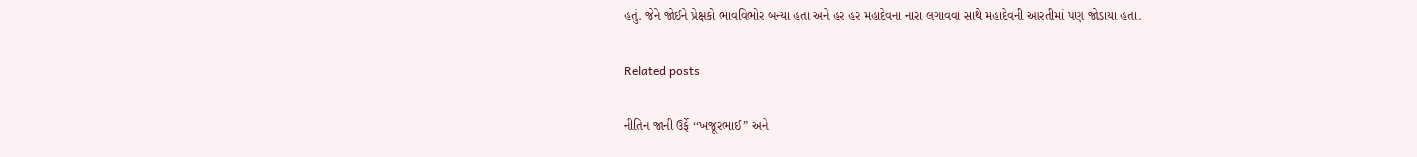હતું. જેને જોઈને પ્રેક્ષકો ભાવવિભોર બન્‍યા હતા અને હર હર મહાદેવના નારા લગાવવા સાથે મહાદેવની આરતીમાં પણ જોડાયા હતા.

Related posts

નીતિન જાની ઉર્ફે ‘‘ખજૂરભાઈ” અને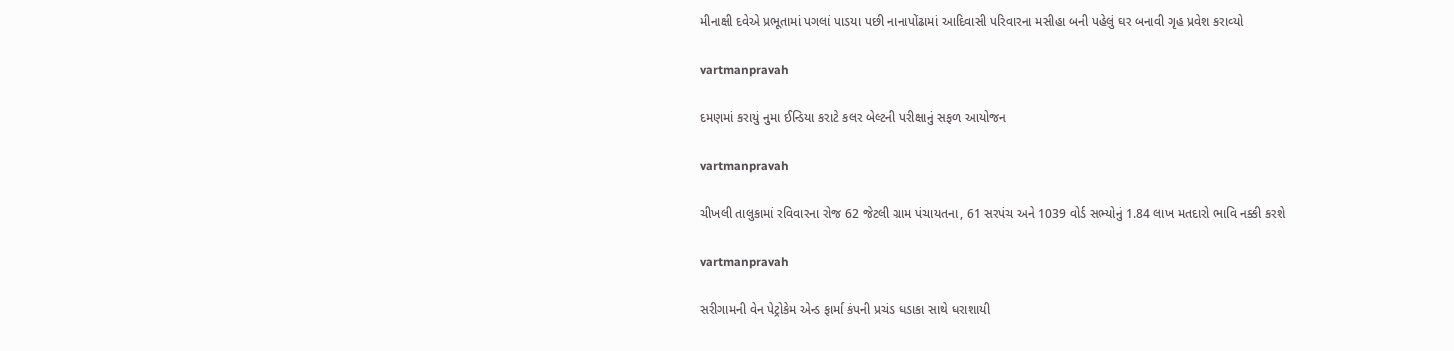મીનાક્ષી દવેએ પ્રભૂતામાં પગલાં પાડયા પછી નાનાપોંઢામાં આદિવાસી પરિવારના મસીહા બની પહેલું ઘર બનાવી ગૃહ પ્રવેશ કરાવ્‍યો

vartmanpravah

દમણમાં કરાયું નુમા ઈન્‍ડિયા કરાટે કલર બેલ્‍ટની પરીક્ષાનું સફળ આયોજન

vartmanpravah

ચીખલી તાલુકામાં રવિવારના રોજ 62 જેટલી ગ્રામ પંચાયતના, 61 સરપંચ અને 1039 વોર્ડ સભ્‍યોનું 1.84 લાખ મતદારો ભાવિ નક્કી કરશે

vartmanpravah

સરીગામની વેન પેટ્રોકેમ એન્‍ડ ફાર્મા કંપની પ્રચંડ ધડાકા સાથે ધરાશાયી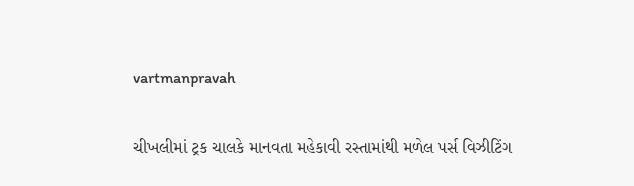vartmanpravah

ચીખલીમાં ટ્રક ચાલકે માનવતા મહેકાવી રસ્‍તામાંથી મળેલ પર્સ વિઝીટિંગ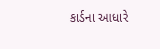કાર્ડના આધારે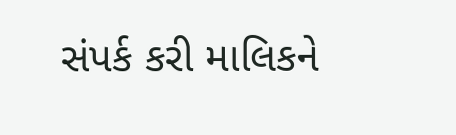સંપર્ક કરી માલિકને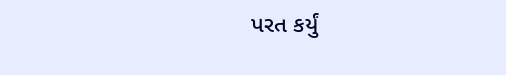પરત કર્યું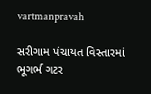vartmanpravah

સરીગામ પંચાયત વિસ્‍તારમાં ભૂગર્ભ ગટર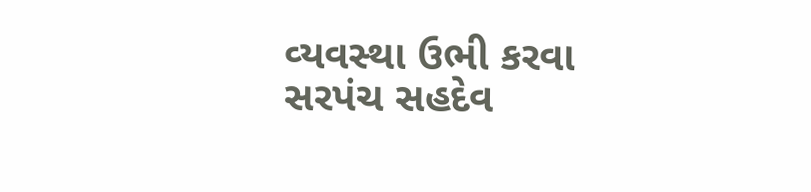વ્‍યવસ્‍થા ઉભી કરવા સરપંચ સહદેવ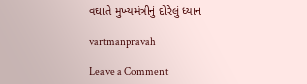વઘાતે મુખ્‍યમંત્રીનું દોરેલું ધ્‍યાન

vartmanpravah

Leave a Comment